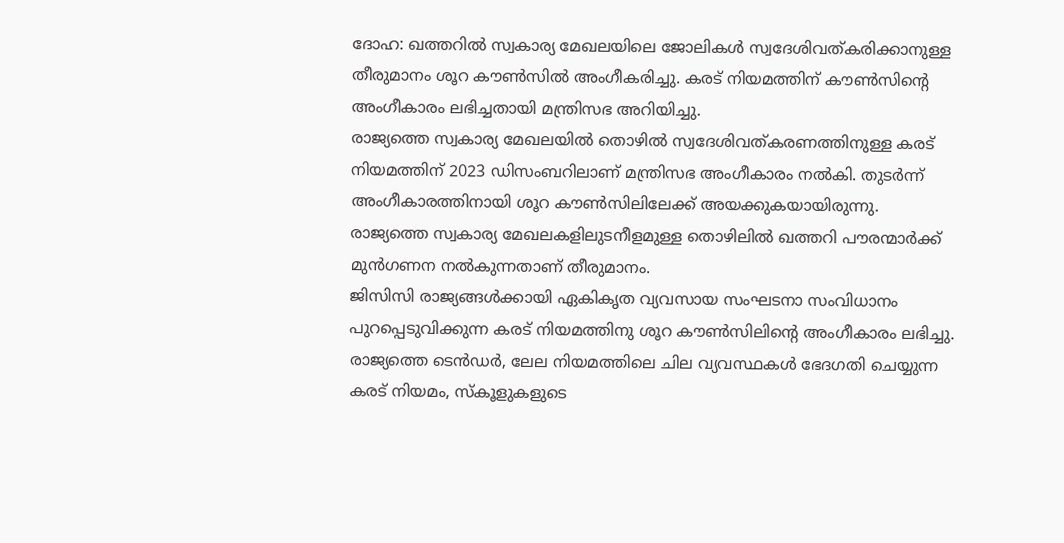ദോഹ: ഖത്തറിൽ സ്വകാര്യ മേഖലയിലെ ജോലികൾ സ്വദേശിവത്കരിക്കാനുള്ള തീരുമാനം ശൂറ കൗൺസിൽ അംഗീകരിച്ചു. കരട് നിയമത്തിന് കൗൺസിന്റെ അംഗീകാരം ലഭിച്ചതായി മന്ത്രിസഭ അറിയിച്ചു.
രാജ്യത്തെ സ്വകാര്യ മേഖലയിൽ തൊഴിൽ സ്വദേശിവത്കരണത്തിനുള്ള കരട് നിയമത്തിന് 2023 ഡിസംബറിലാണ് മന്ത്രിസഭ അംഗീകാരം നൽകി. തുടർന്ന് അംഗീകാരത്തിനായി ശൂറ കൗൺസിലിലേക്ക് അയക്കുകയായിരുന്നു. രാജ്യത്തെ സ്വകാര്യ മേഖലകളിലുടനീളമുള്ള തൊഴിലിൽ ഖത്തറി പൗരന്മാർക്ക് മുൻഗണന നൽകുന്നതാണ് തീരുമാനം.
ജിസിസി രാജ്യങ്ങൾക്കായി ഏകികൃത വ്യവസായ സംഘടനാ സംവിധാനം പുറപ്പെടുവിക്കുന്ന കരട് നിയമത്തിനു ശൂറ കൗൺസിലിന്റെ അംഗീകാരം ലഭിച്ചു. രാജ്യത്തെ ടെൻഡർ, ലേല നിയമത്തിലെ ചില വ്യവസ്ഥകൾ ഭേദഗതി ചെയ്യുന്ന കരട് നിയമം, സ്കൂളുകളുടെ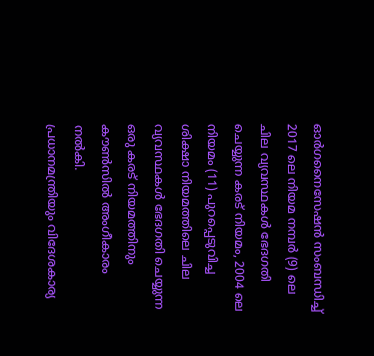ഓർഗനൈസേഷൻ സംബന്ധിച്ച് 2017 ലെ നിയമ നമ്പർ (9) ലെ ചില വ്യവസ്ഥകൾ ഭേദഗതി ചെയ്യുന്ന കരട് നിയമം, 2004 ലെ നിയമം (11) പുറപ്പെടുവിച്ച ശിക്ഷാ നിയമത്തിലെ ചില വ്യവസ്ഥകൾ ഭേദഗതി ചെയ്യുന്ന ഒരു കരട് നിയമത്തിനും കൗൺസിൽ അംഗീകാരം നൽകി.
പ്രധാനമന്ത്രിയും വിദേശകാര്യ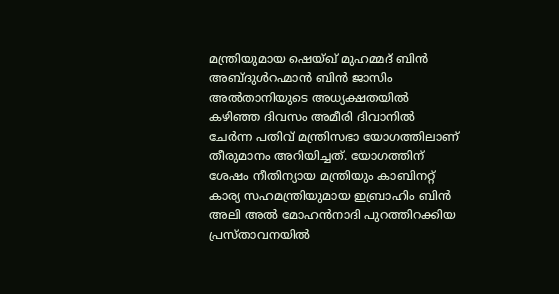മന്ത്രിയുമായ ഷെയ്ഖ് മുഹമ്മദ് ബിൻ അബ്ദുൾറഹ്മാൻ ബിൻ ജാസിം അൽതാനിയുടെ അധ്യക്ഷതയിൽ കഴിഞ്ഞ ദിവസം അമീരി ദിവാനിൽ ചേർന്ന പതിവ് മന്ത്രിസഭാ യോഗത്തിലാണ് തീരുമാനം അറിയിച്ചത്. യോഗത്തിന് ശേഷം നീതിന്യായ മന്ത്രിയും കാബിനറ്റ് കാര്യ സഹമന്ത്രിയുമായ ഇബ്രാഹിം ബിൻ അലി അൽ മോഹൻനാദി പുറത്തിറക്കിയ പ്രസ്താവനയിൽ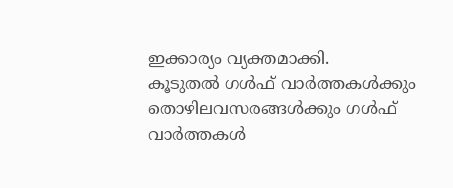ഇക്കാര്യം വ്യക്തമാക്കി.
കൂടുതൽ ഗൾഫ് വാർത്തകൾക്കും തൊഴിലവസരങ്ങൾക്കും ഗൾഫ് വാർത്തകൾ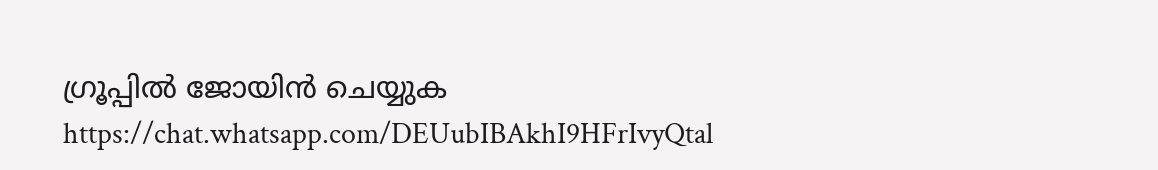ഗ്രൂപ്പിൽ ജോയിൻ ചെയ്യുക https://chat.whatsapp.com/DEUubIBAkhI9HFrIvyQtal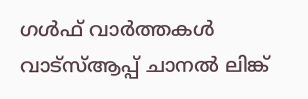ഗൾഫ് വാർത്തകൾ വാട്സ്ആപ്പ് ചാനൽ ലിങ്ക്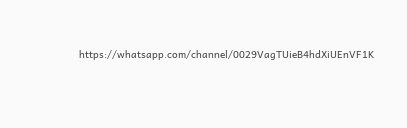https://whatsapp.com/channel/0029VagTUieB4hdXiUEnVF1K